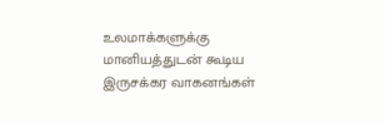உலமாக்களுக்கு மானியத்துடன் கூடிய இருசக்கர வாகனங்கள்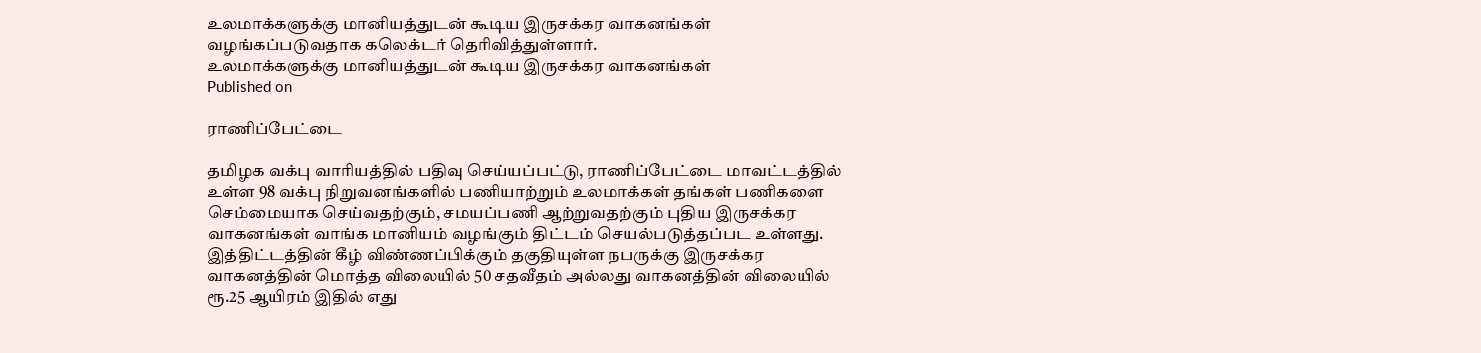உலமாக்களுக்கு மானியத்துடன் கூடிய இருசக்கர வாகனங்கள் வழங்கப்படுவதாக கலெக்டர் தெரிவித்துள்ளார்.
உலமாக்களுக்கு மானியத்துடன் கூடிய இருசக்கர வாகனங்கள்
Published on

ராணிப்பேட்டை

தமிழக வக்பு வாரியத்தில் பதிவு செய்யப்பட்டு, ராணிப்பேட்டை மாவட்டத்தில் உள்ள 98 வக்பு நிறுவனங்களில் பணியாற்றும் உலமாக்கள் தங்கள் பணிகளை செம்மையாக செய்வதற்கும், சமயப்பணி ஆற்றுவதற்கும் புதிய இருசக்கர வாகனங்கள் வாங்க மானியம் வழங்கும் திட்டம் செயல்படுத்தப்பட உள்ளது. இத்திட்டத்தின் கீழ் விண்ணப்பிக்கும் தகுதியுள்ள நபருக்கு இருசக்கர வாகனத்தின் மொத்த விலையில் 50 சதவீதம் அல்லது வாகனத்தின் விலையில் ரூ.25 ஆயிரம் இதில் எது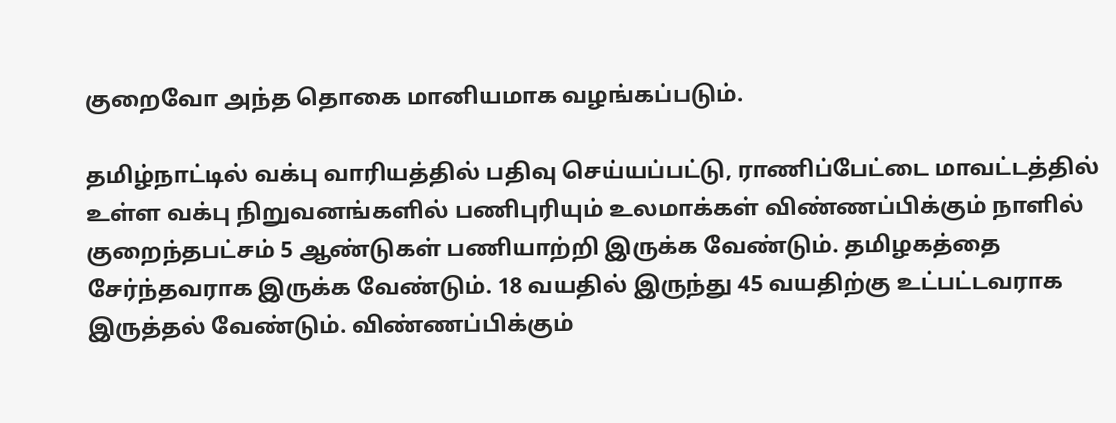குறைவோ அந்த தொகை மானியமாக வழங்கப்படும்.

தமிழ்நாட்டில் வக்பு வாரியத்தில் பதிவு செய்யப்பட்டு, ராணிப்பேட்டை மாவட்டத்தில் உள்ள வக்பு நிறுவனங்களில் பணிபுரியும் உலமாக்கள் விண்ணப்பிக்கும் நாளில் குறைந்தபட்சம் 5 ஆண்டுகள் பணியாற்றி இருக்க வேண்டும். தமிழகத்தை சேர்ந்தவராக இருக்க வேண்டும். 18 வயதில் இருந்து 45 வயதிற்கு உட்பட்டவராக இருத்தல் வேண்டும். விண்ணப்பிக்கும்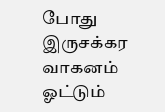போது இருசக்கர வாகனம் ஓட்டும்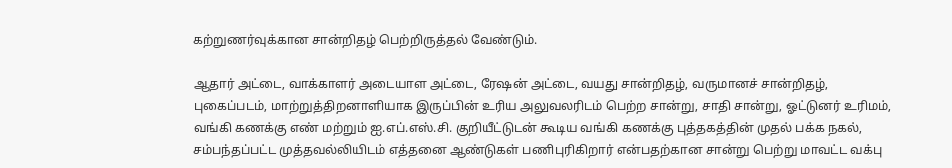கற்றுணர்வுக்கான சான்றிதழ் பெற்றிருத்தல் வேண்டும்.

ஆதார் அட்டை, வாக்காளர் அடையாள அட்டை, ரேஷன் அட்டை, வயது சான்றிதழ், வருமானச் சான்றிதழ், புகைப்படம், மாற்றுத்திறனாளியாக இருப்பின் உரிய அலுவலரிடம் பெற்ற சான்று, சாதி சான்று, ஓட்டுனர் உரிமம், வங்கி கணக்கு எண் மற்றும் ஐ.எப்.எஸ்.சி. குறியீட்டுடன் கூடிய வங்கி கணக்கு புத்தகத்தின் முதல் பக்க நகல், சம்பந்தப்பட்ட முத்தவல்லியிடம் எத்தனை ஆண்டுகள் பணிபுரிகிறார் என்பதற்கான சான்று பெற்று மாவட்ட வக்பு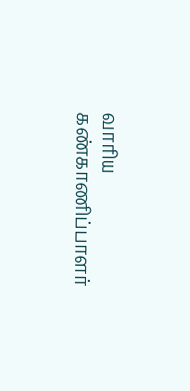வாரிய கண்காணிப்பாளர்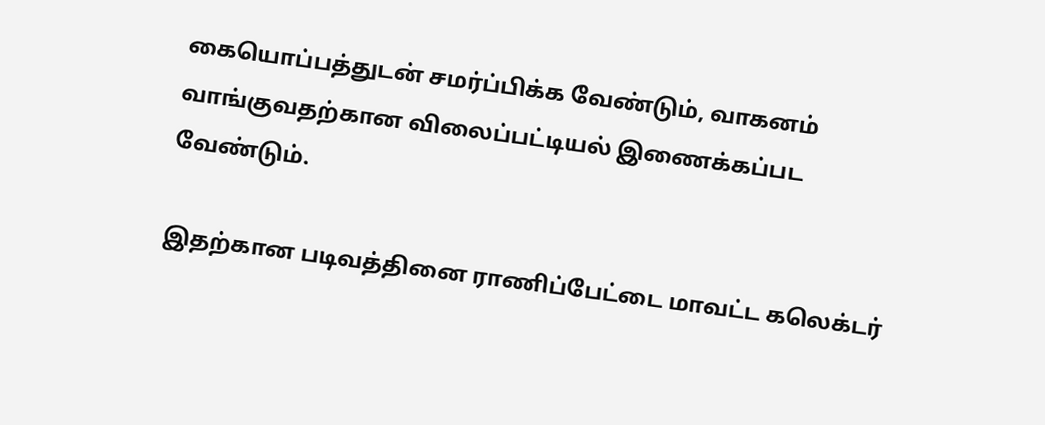கையொப்பத்துடன் சமர்ப்பிக்க வேண்டும், வாகனம் வாங்குவதற்கான விலைப்பட்டியல் இணைக்கப்பட வேண்டும்.

இதற்கான படிவத்தினை ராணிப்பேட்டை மாவட்ட கலெக்டர்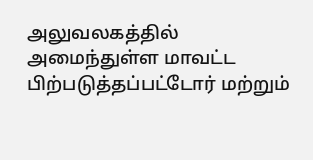அலுவலகத்தில் அமைந்துள்ள மாவட்ட பிற்படுத்தப்பட்டோர் மற்றும்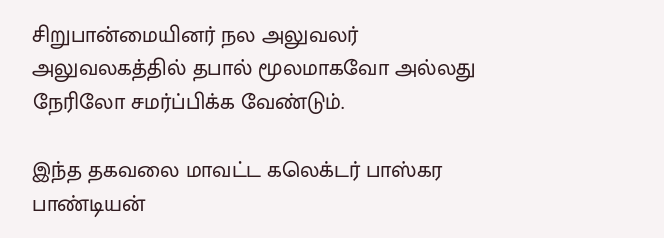சிறுபான்மையினர் நல அலுவலர் அலுவலகத்தில் தபால் மூலமாகவோ அல்லது நேரிலோ சமர்ப்பிக்க வேண்டும்.

இந்த தகவலை மாவட்ட கலெக்டர் பாஸ்கர பாண்டியன்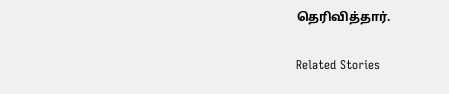தெரிவித்தார்.

Related Stories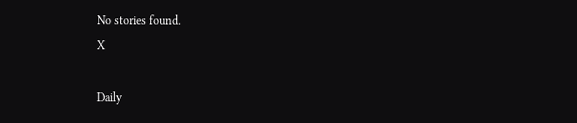No stories found.
X

Daily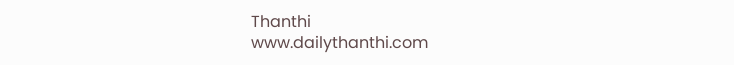Thanthi
www.dailythanthi.com